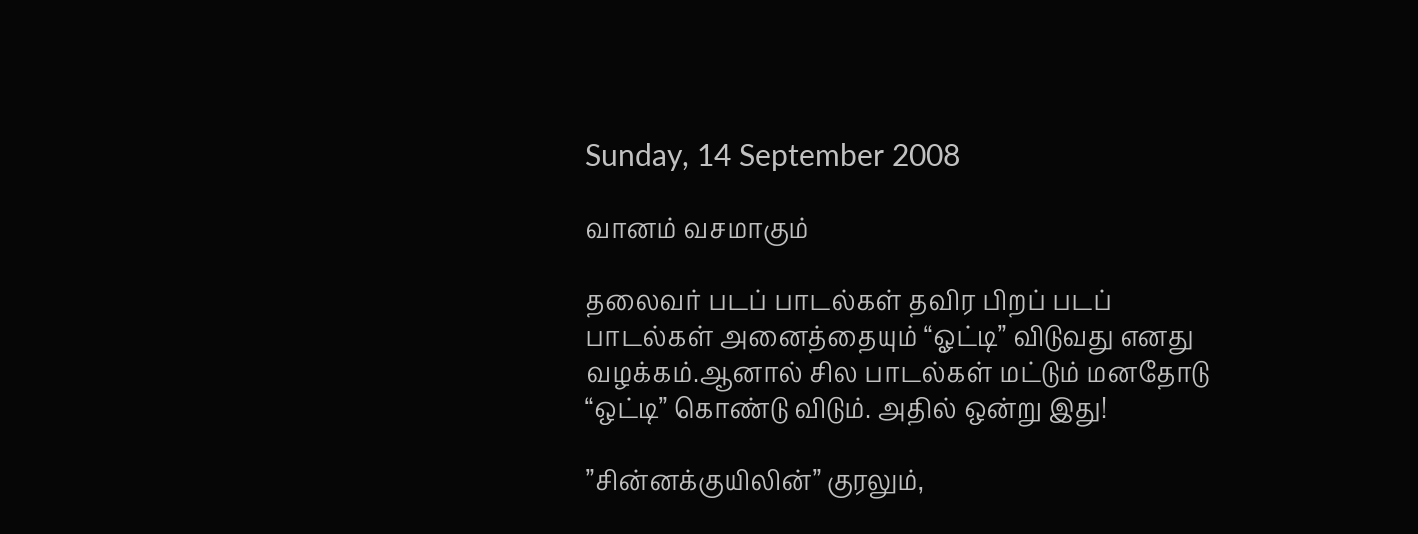Sunday, 14 September 2008

வானம் வசமாகும்

தலைவர் படப் பாடல்கள் தவிர பிறப் படப் பாடல்கள் அனைத்தையும் “ஓட்டி” விடுவது எனது வழக்கம்.ஆனால் சில பாடல்கள் மட்டும் மனதோடு “ஒட்டி” கொண்டு விடும். அதில் ஒன்று இது!

”சின்னக்குயிலின்” குரலும்,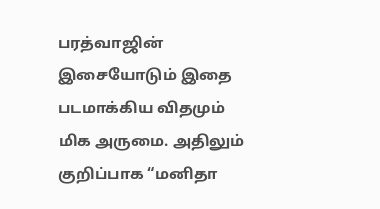பரத்வாஜின் இசையோடும் இதை படமாக்கிய விதமும் மிக அருமை. அதிலும் குறிப்பாக “மனிதா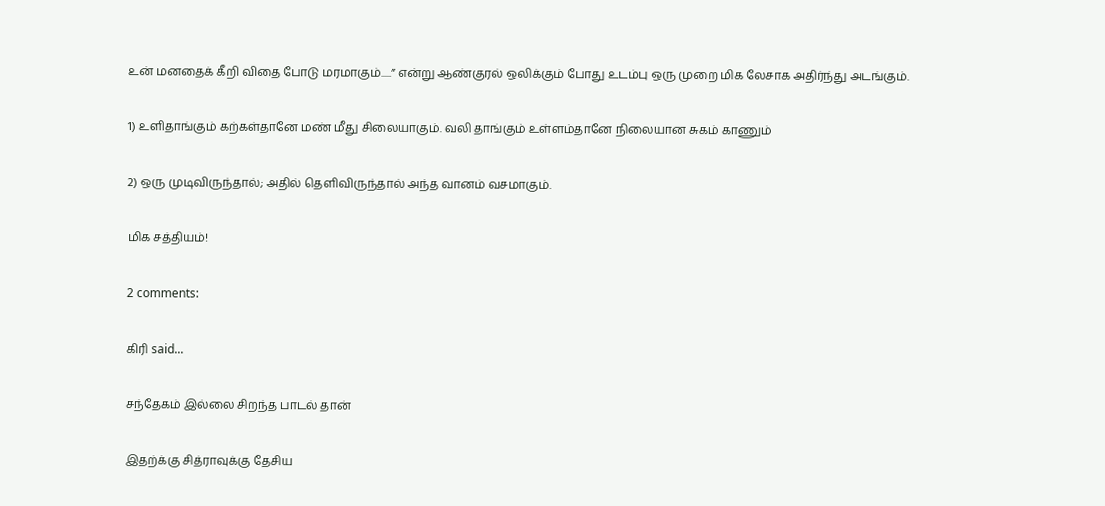உன் மனதைக் கீறி விதை போடு மரமாகும்.....” என்று ஆண்குரல் ஒலிக்கும் போது உடம்பு ஒரு முறை மிக லேசாக அதிர்ந்து அடங்கும்.

1) உளிதாங்கும் கற்கள்தானே மண் மீது சிலையாகும். வலி தாங்கும் உள்ளம்தானே நிலையான சுகம் காணும்

2) ஒரு முடிவிருந்தால்; அதில் தெளிவிருந்தால் அந்த வானம் வசமாகும்.

மிக சத்தியம்!

2 comments:

கிரி said...

சந்தேகம் இல்லை சிறந்த பாடல் தான்

இதற்க்கு சித்ராவுக்கு தேசிய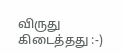விருது கிடைத்தது :-)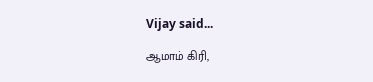Vijay said...

ஆமாம் கிரி,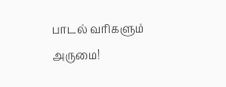பாடல் வரிகளும் அருமை!